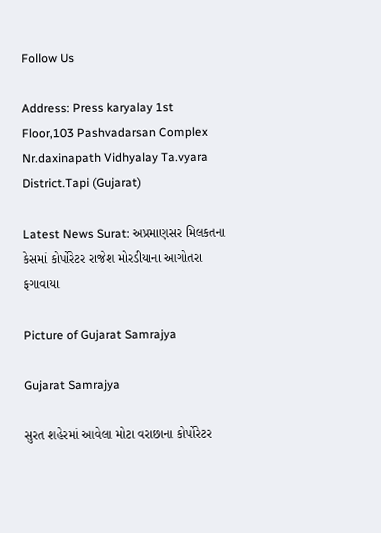Follow Us

Address: Press karyalay 1st Floor,103 Pashvadarsan Complex Nr.daxinapath Vidhyalay Ta.vyara District.Tapi (Gujarat)

Latest News Surat: અપ્રમાણસર મિલકતના કેસમાં કોર્પોરેટર રાજેશ મોરડીયાના આગોતરા ફગાવાયા

Picture of Gujarat Samrajya

Gujarat Samrajya

સુરત શહેરમાં આવેલા મોટા વરાછાના કોર્પોરેટર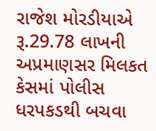રાજેશ મોરડીયાએ રૂ.29.78 લાખની અપ્રમાણસર મિલકત કેસમાં પોલીસ ધરપકડથી બચવા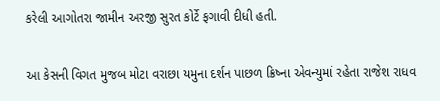કરેલી આગોતરા જામીન અરજી સુરત કોર્ટે ફગાવી દીધી હતી.

આ કેસની વિગત મુજબ મોટા વરાછા યમુના દર્શન પાછળ ક્રિષ્ના એવન્યુમાં રહેતા રાજેશ રાધવ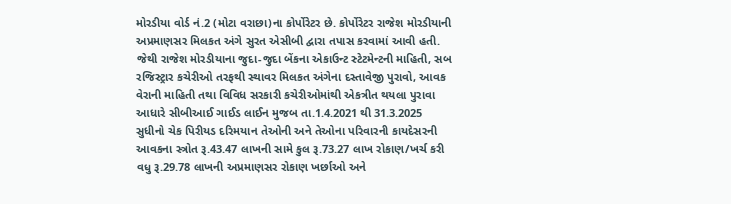મોરડીયા વોર્ડ નં.2 (મોટા વરાછા)ના કોર્પોરેટર છે. કોર્પોરેટર રાજેશ મોરડીયાની અપ્રમાણસર મિલકત અંગે સુરત એસીબી દ્વારા તપાસ કરવામાં આવી હતી. જેથી રાજેશ મોરડીયાના જુદા-જુદા બેંકના એકાઉન્ટ સ્ટેટમેન્ટની માહિતી, સબ રજિસ્ટ્રાર કચેરીઓ તરફથી સ્થાવર મિલકત અંગેના દસ્તાવેજી પુરાવો, આવક વેરાની માહિતી તથા વિવિધ સરકારી કચેરીઓમાંથી એકત્રીત થયલા પુરાવા આધારે સીબીઆઈ ગાઈડ લાઈન મુજબ તા.1.4.2021 થી 31.3.2025 સુધીનો ચેક પિરીયડ દરિમયાન તેઓની અને તેઓના પરિવારની કાયદેસરની આવકના સ્ત્રોત રૂ.43.47 લાખની સામે કુલ રૂ.73.27 લાખ રોકાણ/ખર્ચ કરી વધુ રૂ.29.78 લાખની અપ્રમાણસર રોકાણ ખર્છાઓ અને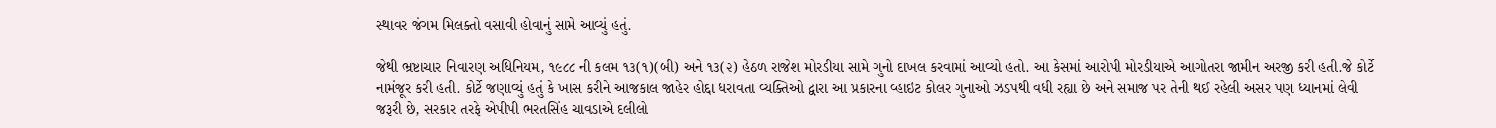સ્થાવર જંગમ મિલક્તો વસાવી હોવાનું સામે આવ્યું હતું.

જેથી ભ્રષ્ટાચાર નિવારણ અધિનિયમ, ૧૯૮૮ ની કલમ ૧૩(૧)(બી) અને ૧૩(૨) હેઠળ રાજેશ મોરડીયા સામે ગુનો દાખલ કરવામાં આવ્યો હતો. આ કેસમાં આરોપી મોરડીયાએ આગોતરા જામીન અરજી કરી હતી.જે કોર્ટે નામંજૂર કરી હતી. કોર્ટે જણાવ્યું હતું કે ખાસ કરીને આજકાલ જાહેર હોદ્દા ધરાવતા વ્યક્તિઓ દ્વારા આ પ્રકારના વ્હાઇટ કોલર ગુનાઓ ઝડપથી વધી રહ્યા છે અને સમાજ પર તેની થઈ રહેલી અસર પણ ધ્યાનમાં લેવી જરૂરી છે, સરકાર તરફે એપીપી ભરતસિંહ ચાવડાએ દલીલો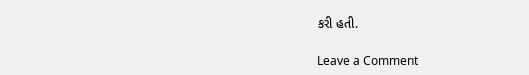કરી હતી.

Leave a Comment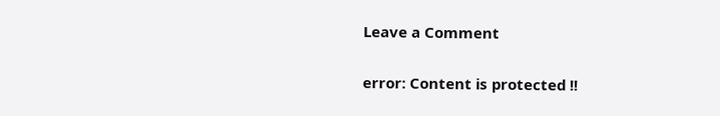Leave a Comment

error: Content is protected !!